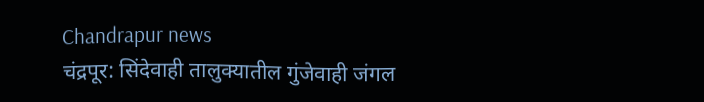Chandrapur news
चंद्रपूर: सिंदेवाही तालुक्यातील गुंजेवाही जंगल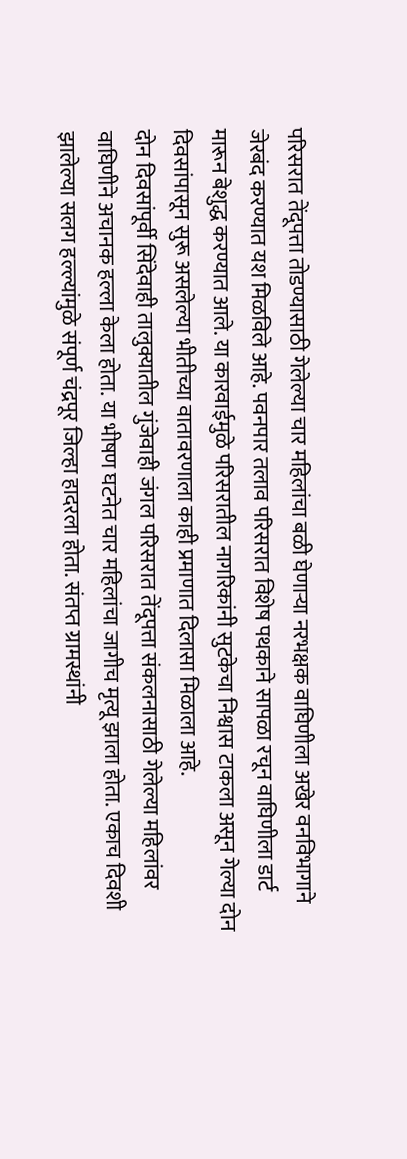परिसरात तेंदूपत्ता तोडण्यासाठी गेलेल्या चार महिलांचा बळी घेणाऱ्या नरभक्षक वाघिणीला अखेर वनविभागाने जेरबंद करण्यात यश मिळविले आहे. पवनपार तलाव परिसरात विशेष पथकाने सापळा रचून वाघिणीला डार्ट मारून बेशुद्ध करण्यात आले. या कारवाईमुळे परिसरातील नागरिकांनी सुटकेचा निश्वास टाकला असून गेल्या दोन दिवसांपासून सुरू असलेल्या भीतीच्या वातावरणाला काही प्रमाणात दिलासा मिळाला आहे.
दोन दिवसांपूर्वी सिंदेवाही तालुक्यातील गुंजेवाही जंगल परिसरात तेंदूपत्ता संकलनासाठी गेलेल्या महिलांवर वाघिणीने अचानक हल्ला केला होता. या भीषण घटनेत चार महिलांचा जागीच मृत्यू झाला होता. एकाच दिवशी झालेल्या सलग हल्ल्यांमुळे संपूर्ण चंद्रपूर जिल्हा हादरला होता. संतप्त ग्रामस्थांनी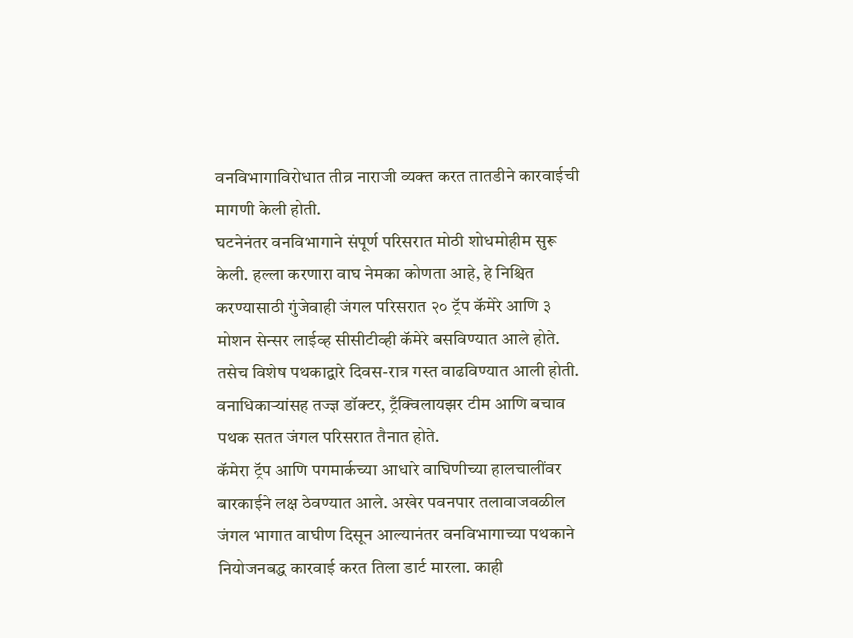वनविभागाविरोधात तीव्र नाराजी व्यक्त करत तातडीने कारवाईची मागणी केली होती.
घटनेनंतर वनविभागाने संपूर्ण परिसरात मोठी शोधमोहीम सुरू केली. हल्ला करणारा वाघ नेमका कोणता आहे, हे निश्चित करण्यासाठी गुंजेवाही जंगल परिसरात २० ट्रॅप कॅमेरे आणि ३ मोशन सेन्सर लाईव्ह सीसीटीव्ही कॅमेरे बसविण्यात आले होते. तसेच विशेष पथकाद्वारे दिवस-रात्र गस्त वाढविण्यात आली होती. वनाधिकाऱ्यांसह तज्ज्ञ डॉक्टर, ट्रँक्विलायझर टीम आणि बचाव पथक सतत जंगल परिसरात तैनात होते.
कॅमेरा ट्रॅप आणि पगमार्कच्या आधारे वाघिणीच्या हालचालींवर बारकाईने लक्ष ठेवण्यात आले. अखेर पवनपार तलावाजवळील जंगल भागात वाघीण दिसून आल्यानंतर वनविभागाच्या पथकाने नियोजनबद्ध कारवाई करत तिला डार्ट मारला. काही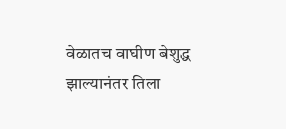वेळातच वाघीण बेशुद्ध झाल्यानंतर तिला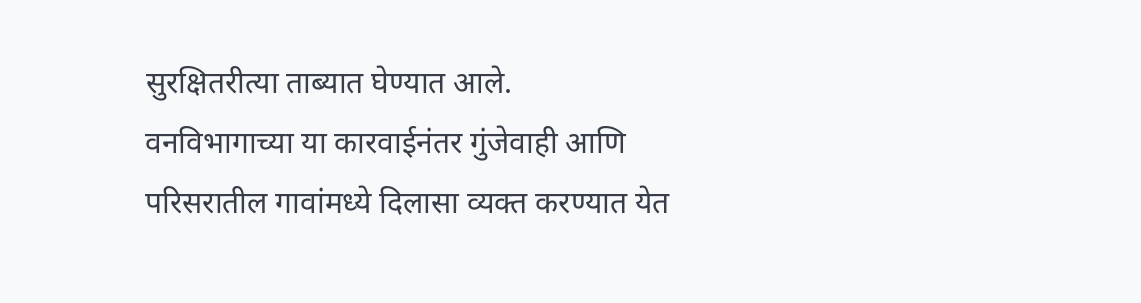सुरक्षितरीत्या ताब्यात घेण्यात आले.
वनविभागाच्या या कारवाईनंतर गुंजेवाही आणि परिसरातील गावांमध्ये दिलासा व्यक्त करण्यात येत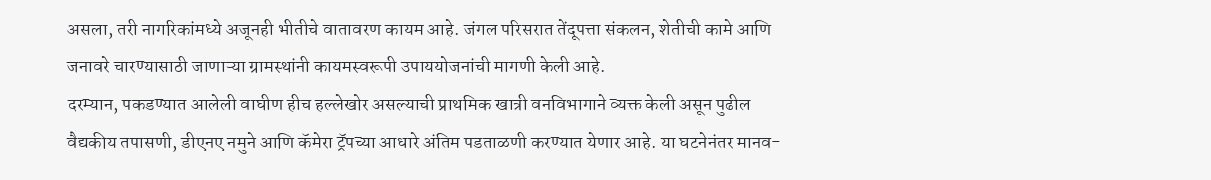असला, तरी नागरिकांमध्ये अजूनही भीतीचे वातावरण कायम आहे. जंगल परिसरात तेंदूपत्ता संकलन, शेतीची कामे आणि जनावरे चारण्यासाठी जाणाऱ्या ग्रामस्थांनी कायमस्वरूपी उपाययोजनांची मागणी केली आहे.
दरम्यान, पकडण्यात आलेली वाघीण हीच हल्लेखोर असल्याची प्राथमिक खात्री वनविभागाने व्यक्त केली असून पुढील वैद्यकीय तपासणी, डीएनए नमुने आणि कॅमेरा ट्रॅपच्या आधारे अंतिम पडताळणी करण्यात येणार आहे. या घटनेनंतर मानव-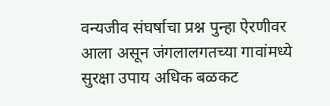वन्यजीव संघर्षाचा प्रश्न पुन्हा ऐरणीवर आला असून जंगलालगतच्या गावांमध्ये सुरक्षा उपाय अधिक बळकट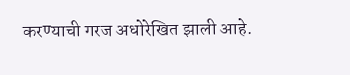करण्याची गरज अधोरेखित झाली आहे.